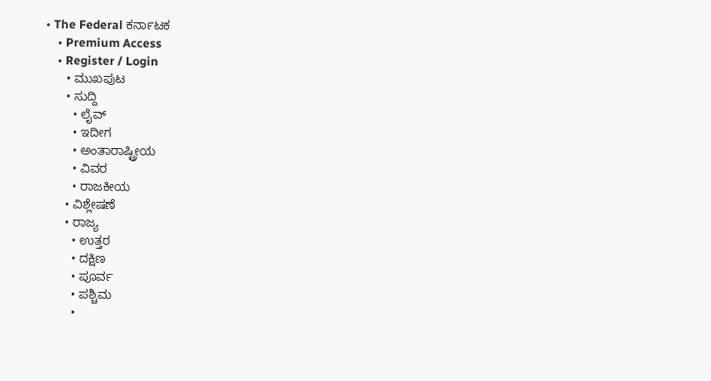• The Federal ಕರ್ನಾಟಕ
    • Premium Access
    • Register / Login
      • ಮುಖಪುಟ
      • ಸುದ್ದಿ
        • ಲೈವ್‌
        • ಇದೀಗ
        • ಅಂತಾರಾಷ್ಟ್ರೀಯ
        • ವಿವರ
        • ರಾಜಕೀಯ
      • ವಿಶ್ಲೇಷಣೆ
      • ರಾಜ್ಯ
        • ಉತ್ತರ
        • ದಕ್ಷಿಣ
        • ಪೂರ್ವ
        • ಪಶ್ಚಿಮ
        •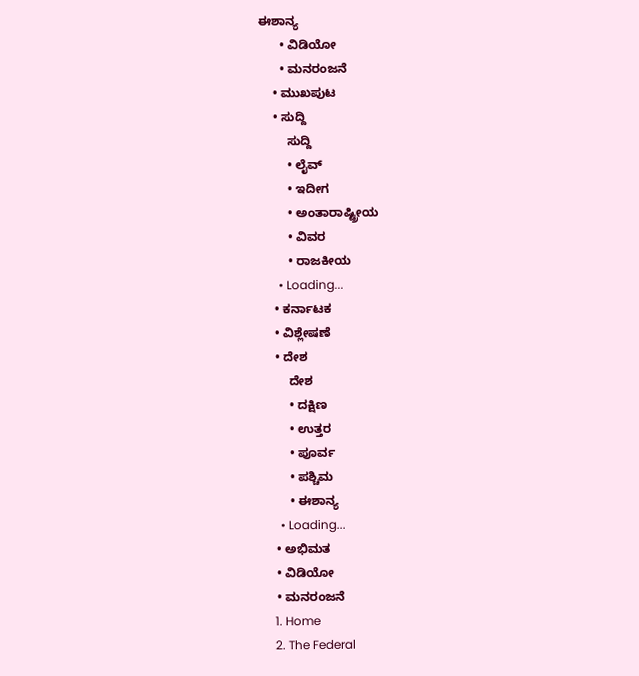ಈಶಾನ್ಯ
      • ವಿಡಿಯೋ
      • ಮನರಂಜನೆ
    • ಮುಖಪುಟ
    • ಸುದ್ದಿ
        ಸುದ್ದಿ
        • ಲೈವ್‌
        • ಇದೀಗ
        • ಅಂತಾರಾಷ್ಟ್ರೀಯ
        • ವಿವರ
        • ರಾಜಕೀಯ
      • Loading...
    • ಕರ್ನಾಟಕ
    • ವಿಶ್ಲೇಷಣೆ
    • ದೇಶ
        ದೇಶ
        • ದಕ್ಷಿಣ
        • ಉತ್ತರ
        • ಪೂರ್ವ
        • ಪಶ್ಚಿಮ
        • ಈಶಾನ್ಯ
      • Loading...
    • ಅಭಿಮತ
    • ವಿಡಿಯೋ
    • ಮನರಂಜನೆ
    1. Home
    2. The Federal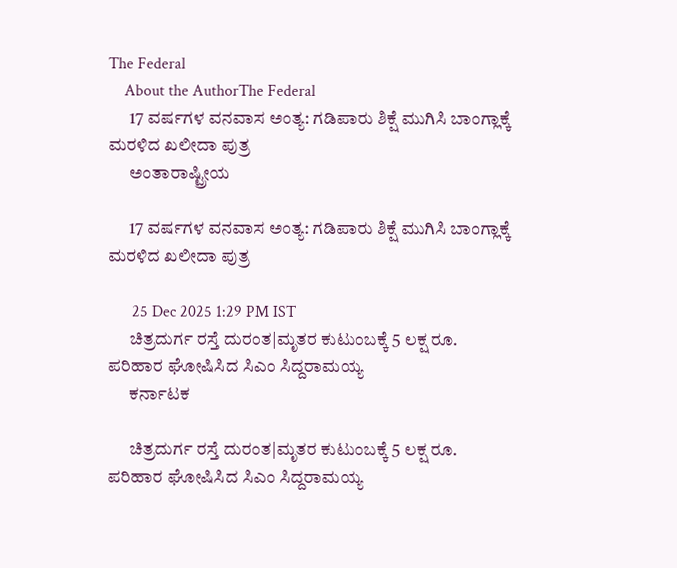The Federal
    About the AuthorThe Federal
      17 ವರ್ಷಗಳ ವನವಾಸ ಅಂತ್ಯ: ಗಡಿಪಾರು ಶಿಕ್ಷೆ ಮುಗಿಸಿ ಬಾಂಗ್ಲಾಕ್ಕೆ ಮರಳಿದ ಖಲೀದಾ ಪುತ್ರ
      ಅಂತಾರಾಷ್ಟ್ರೀಯ

      17 ವರ್ಷಗಳ ವನವಾಸ ಅಂತ್ಯ: ಗಡಿಪಾರು ಶಿಕ್ಷೆ ಮುಗಿಸಿ ಬಾಂಗ್ಲಾಕ್ಕೆ ಮರಳಿದ ಖಲೀದಾ ಪುತ್ರ

      25 Dec 2025 1:29 PM IST
      ಚಿತ್ರದುರ್ಗ ರಸ್ತೆ ದುರಂತ|ಮೃತರ ಕುಟುಂಬಕ್ಕೆ 5 ಲಕ್ಷ ರೂ. ಪರಿಹಾರ ಘೋಷಿಸಿದ ಸಿಎಂ ಸಿದ್ದರಾಮಯ್ಯ
      ಕರ್ನಾಟಕ

      ಚಿತ್ರದುರ್ಗ ರಸ್ತೆ ದುರಂತ|ಮೃತರ ಕುಟುಂಬಕ್ಕೆ 5 ಲಕ್ಷ ರೂ. ಪರಿಹಾರ ಘೋಷಿಸಿದ ಸಿಎಂ ಸಿದ್ದರಾಮಯ್ಯ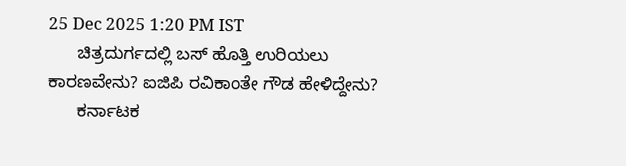25 Dec 2025 1:20 PM IST
      ಚಿತ್ರದುರ್ಗದಲ್ಲಿ ಬಸ್ ಹೊತ್ತಿ ಉರಿಯಲು ಕಾರಣವೇನು? ಐಜಿಪಿ ರವಿಕಾಂತೇ ಗೌಡ ಹೇಳಿದ್ದೇನು?
      ಕರ್ನಾಟಕ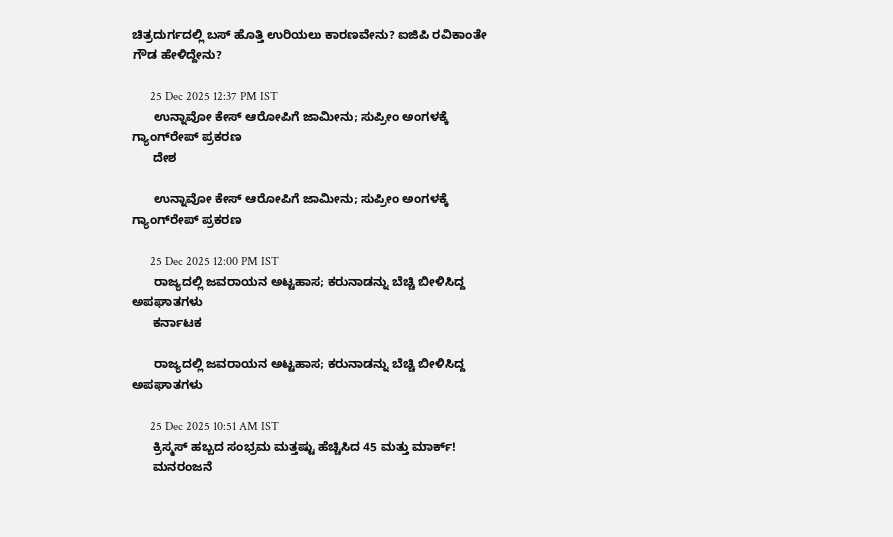ಚಿತ್ರದುರ್ಗದಲ್ಲಿ ಬಸ್ ಹೊತ್ತಿ ಉರಿಯಲು ಕಾರಣವೇನು? ಐಜಿಪಿ ರವಿಕಾಂತೇ ಗೌಡ ಹೇಳಿದ್ದೇನು?

      25 Dec 2025 12:37 PM IST
      ಉನ್ನಾವೋ ಕೇಸ್ ಆರೋಪಿಗೆ ಜಾಮೀನು; ಸುಪ್ರೀಂ ಅಂಗಳಕ್ಕೆ ಗ್ಯಾಂಗ್‌ರೇಪ್‌ ಪ್ರಕರಣ
      ದೇಶ

      ಉನ್ನಾವೋ ಕೇಸ್ ಆರೋಪಿಗೆ ಜಾಮೀನು; ಸುಪ್ರೀಂ ಅಂಗಳಕ್ಕೆ ಗ್ಯಾಂಗ್‌ರೇಪ್‌ ಪ್ರಕರಣ

      25 Dec 2025 12:00 PM IST
      ರಾಜ್ಯದಲ್ಲಿ ಜವರಾಯನ ಅಟ್ಟಹಾಸ; ಕರುನಾಡನ್ನು ಬೆಚ್ಚಿ ಬೀಳಿಸಿದ್ದ ಅಪಘಾತಗಳು
      ಕರ್ನಾಟಕ

      ರಾಜ್ಯದಲ್ಲಿ ಜವರಾಯನ ಅಟ್ಟಹಾಸ; ಕರುನಾಡನ್ನು ಬೆಚ್ಚಿ ಬೀಳಿಸಿದ್ದ ಅಪಘಾತಗಳು

      25 Dec 2025 10:51 AM IST
      ಕ್ರಿಸ್ಮಸ್‌ ಹಬ್ಬದ ಸಂಭ್ರಮ ಮತ್ತಷ್ಟು ಹೆಚ್ಚಿಸಿದ 45 ಮತ್ತು ಮಾರ್ಕ್!
      ಮನರಂಜನೆ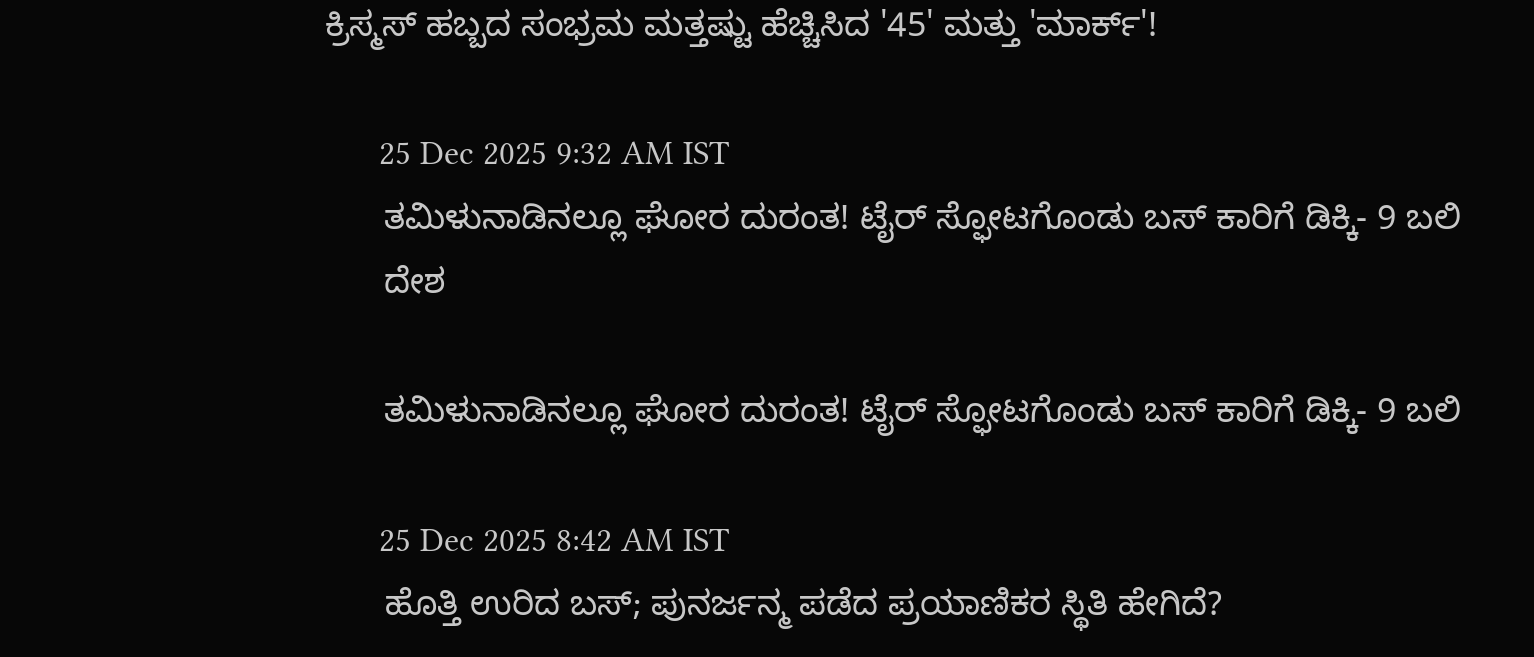ಕ್ರಿಸ್ಮಸ್‌ ಹಬ್ಬದ ಸಂಭ್ರಮ ಮತ್ತಷ್ಟು ಹೆಚ್ಚಿಸಿದ '45' ಮತ್ತು 'ಮಾರ್ಕ್'!

      25 Dec 2025 9:32 AM IST
      ತಮಿಳುನಾಡಿನಲ್ಲೂ ಘೋರ ದುರಂತ! ಟೈರ್ ಸ್ಫೋಟಗೊಂಡು ಬಸ್‌ ಕಾರಿಗೆ ಡಿಕ್ಕಿ- 9 ಬಲಿ
      ದೇಶ

      ತಮಿಳುನಾಡಿನಲ್ಲೂ ಘೋರ ದುರಂತ! ಟೈರ್ ಸ್ಫೋಟಗೊಂಡು ಬಸ್‌ ಕಾರಿಗೆ ಡಿಕ್ಕಿ- 9 ಬಲಿ

      25 Dec 2025 8:42 AM IST
      ಹೊತ್ತಿ ಉರಿದ ಬಸ್‌; ಪುನರ್ಜನ್ಮ ಪಡೆದ ಪ್ರಯಾಣಿಕರ ಸ್ಥಿತಿ ಹೇಗಿದೆ?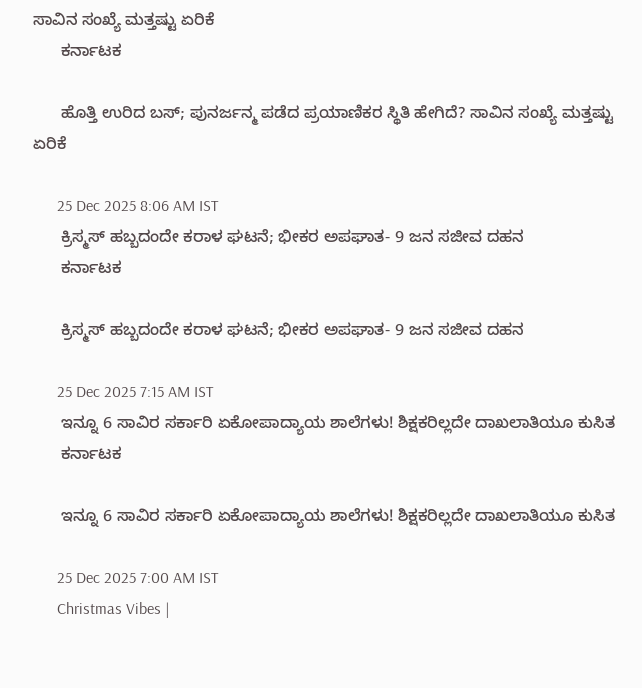ಸಾವಿನ ಸಂಖ್ಯೆ ಮತ್ತಷ್ಟು ಏರಿಕೆ
      ಕರ್ನಾಟಕ

      ಹೊತ್ತಿ ಉರಿದ ಬಸ್‌; ಪುನರ್ಜನ್ಮ ಪಡೆದ ಪ್ರಯಾಣಿಕರ ಸ್ಥಿತಿ ಹೇಗಿದೆ? ಸಾವಿನ ಸಂಖ್ಯೆ ಮತ್ತಷ್ಟು ಏರಿಕೆ

      25 Dec 2025 8:06 AM IST
      ಕ್ರಿಸ್ಮಸ್‌ ಹಬ್ಬದಂದೇ ಕರಾಳ ಘಟನೆ; ಭೀಕರ ಅಪಘಾತ- 9 ಜನ ಸಜೀವ ದಹನ
      ಕರ್ನಾಟಕ

      ಕ್ರಿಸ್ಮಸ್‌ ಹಬ್ಬದಂದೇ ಕರಾಳ ಘಟನೆ; ಭೀಕರ ಅಪಘಾತ- 9 ಜನ ಸಜೀವ ದಹನ

      25 Dec 2025 7:15 AM IST
      ಇನ್ನೂ 6 ಸಾವಿರ ಸರ್ಕಾರಿ ಏಕೋಪಾದ್ಯಾಯ ಶಾಲೆಗಳು! ಶಿಕ್ಷಕರಿಲ್ಲದೇ ದಾಖಲಾತಿಯೂ ಕುಸಿತ
      ಕರ್ನಾಟಕ

      ಇನ್ನೂ 6 ಸಾವಿರ ಸರ್ಕಾರಿ ಏಕೋಪಾದ್ಯಾಯ ಶಾಲೆಗಳು! ಶಿಕ್ಷಕರಿಲ್ಲದೇ ದಾಖಲಾತಿಯೂ ಕುಸಿತ

      25 Dec 2025 7:00 AM IST
      Christmas Vibes |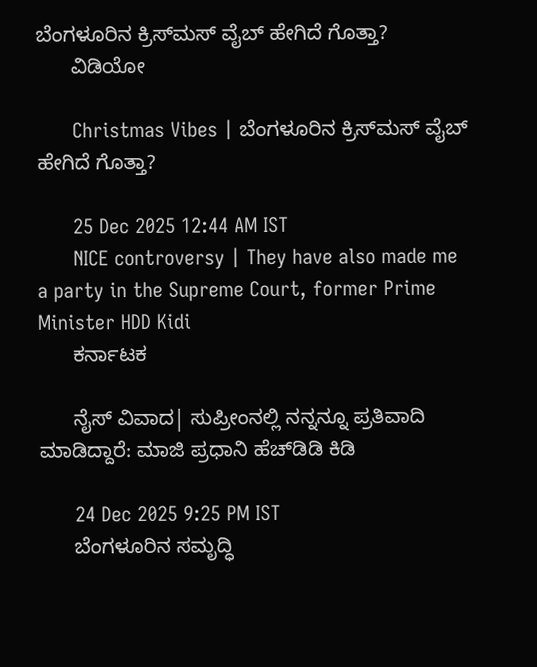ಬೆಂಗಳೂರಿನ ಕ್ರಿಸ್‌ಮಸ್‌ ವೈಬ್ ಹೇಗಿದೆ ಗೊತ್ತಾ?
      ವಿಡಿಯೋ

      Christmas Vibes | ಬೆಂಗಳೂರಿನ ಕ್ರಿಸ್‌ಮಸ್‌ ವೈಬ್ ಹೇಗಿದೆ ಗೊತ್ತಾ?

      25 Dec 2025 12:44 AM IST
      NICE controversy | They have also made me a party in the Supreme Court, former Prime Minister HDD Kidi
      ಕರ್ನಾಟಕ

      ನೈಸ್‌ ವಿವಾದ| ಸುಪ್ರೀಂನಲ್ಲಿ ನನ್ನನ್ನೂ ಪ್ರತಿವಾದಿ ಮಾಡಿದ್ದಾರೆ: ಮಾಜಿ ಪ್ರಧಾನಿ ಹೆಚ್‌ಡಿಡಿ ಕಿಡಿ

      24 Dec 2025 9:25 PM IST
      ಬೆಂಗಳೂರಿನ ಸಮೃದ್ಧಿ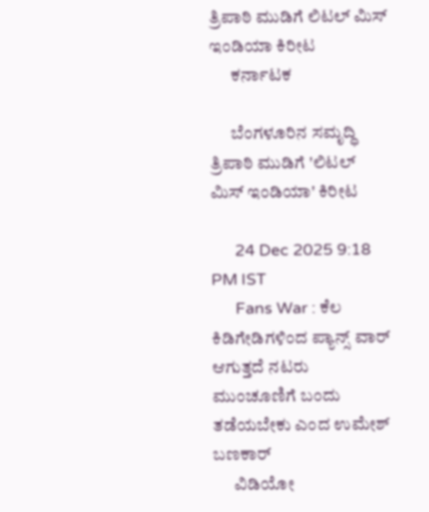ತ್ರಿಪಾಠಿ ಮುಡಿಗೆ ಲಿಟಲ್ ಮಿಸ್ ಇಂಡಿಯಾ ಕಿರೀಟ
      ಕರ್ನಾಟಕ

      ಬೆಂಗಳೂರಿನ ಸಮೃದ್ಧಿ ತ್ರಿಪಾಠಿ ಮುಡಿಗೆ 'ಲಿಟಲ್ ಮಿಸ್ ಇಂಡಿಯಾ' ಕಿರೀಟ

      24 Dec 2025 9:18 PM IST
      Fans War : ಕೆಲ ಕಿಡಿಗೇಡಿಗಳಿಂದ ಪ್ಯಾನ್ಸ್ ವಾರ್ ಆಗುತ್ತದೆ ನಟರು ಮುಂಚೂಣಿಗೆ ಬಂದು ತಡೆಯಬೇಕು ಎಂದ ಉಮೇಶ್ ಬಣಕಾರ್
      ವಿಡಿಯೋ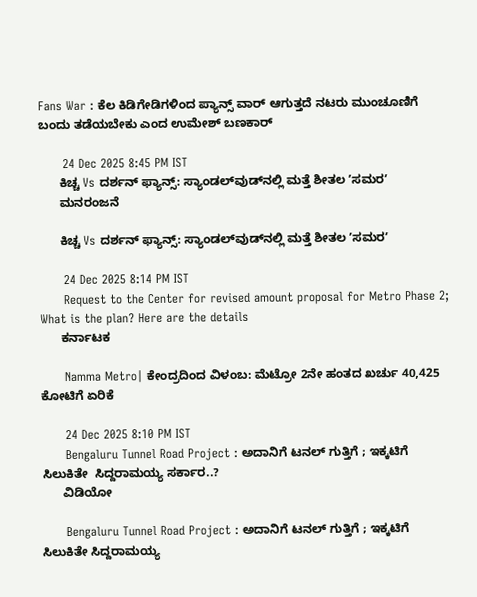Fans War : ಕೆಲ ಕಿಡಿಗೇಡಿಗಳಿಂದ ಪ್ಯಾನ್ಸ್ ವಾರ್ ಆಗುತ್ತದೆ ನಟರು ಮುಂಚೂಣಿಗೆ ಬಂದು ತಡೆಯಬೇಕು ಎಂದ ಉಮೇಶ್ ಬಣಕಾರ್

      24 Dec 2025 8:45 PM IST
      ಕಿಚ್ಚ Vs ದರ್ಶನ್ ಫ್ಯಾನ್ಸ್: ಸ್ಯಾಂಡಲ್‌ವುಡ್‌ನಲ್ಲಿ ಮತ್ತೆ ಶೀತಲ ʼಸಮರʼ
      ಮನರಂಜನೆ

      ಕಿಚ್ಚ Vs ದರ್ಶನ್ ಫ್ಯಾನ್ಸ್: ಸ್ಯಾಂಡಲ್‌ವುಡ್‌ನಲ್ಲಿ ಮತ್ತೆ ಶೀತಲ ʼಸಮರʼ

      24 Dec 2025 8:14 PM IST
      Request to the Center for revised amount proposal for Metro Phase 2; What is the plan? Here are the details
      ಕರ್ನಾಟಕ

      Namma Metro| ಕೇಂದ್ರದಿಂದ ವಿಳಂಬ: ಮೆಟ್ರೋ 2ನೇ ಹಂತದ ಖರ್ಚು 40,425 ಕೋಟಿಗೆ ಏರಿಕೆ

      24 Dec 2025 8:10 PM IST
      Bengaluru Tunnel Road Project : ಅದಾನಿಗೆ ಟನಲ್ ಗುತ್ತಿಗೆ ; ಇಕ್ಕಟಿಗೆ  ಸಿಲುಕಿತೇ  ಸಿದ್ದರಾಮಯ್ಯ ಸರ್ಕಾರ..?
      ವಿಡಿಯೋ

      Bengaluru Tunnel Road Project : ಅದಾನಿಗೆ ಟನಲ್ ಗುತ್ತಿಗೆ ; ಇಕ್ಕಟಿಗೆ ಸಿಲುಕಿತೇ ಸಿದ್ದರಾಮಯ್ಯ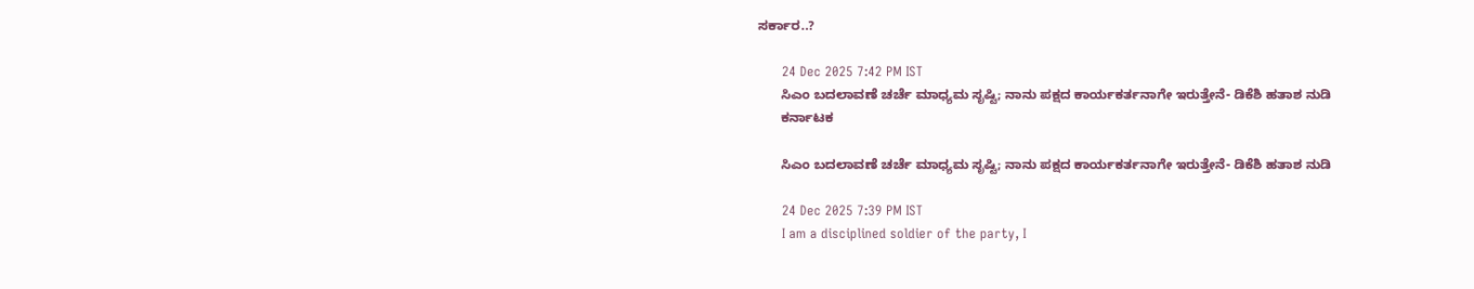ಸರ್ಕಾರ..?

      24 Dec 2025 7:42 PM IST
      ಸಿಎಂ ಬದಲಾವಣೆ ಚರ್ಚೆ ಮಾಧ್ಯಮ ಸೃಷ್ಟಿ; ನಾನು ಪಕ್ಷದ ಕಾರ್ಯಕರ್ತನಾಗೇ ಇರುತ್ತೇನೆ- ಡಿಕೆಶಿ ಹತಾಶ ನುಡಿ
      ಕರ್ನಾಟಕ

      ಸಿಎಂ ಬದಲಾವಣೆ ಚರ್ಚೆ ಮಾಧ್ಯಮ ಸೃಷ್ಟಿ; ನಾನು ಪಕ್ಷದ ಕಾರ್ಯಕರ್ತನಾಗೇ ಇರುತ್ತೇನೆ- ಡಿಕೆಶಿ ಹತಾಶ ನುಡಿ

      24 Dec 2025 7:39 PM IST
      I am a disciplined soldier of the party, I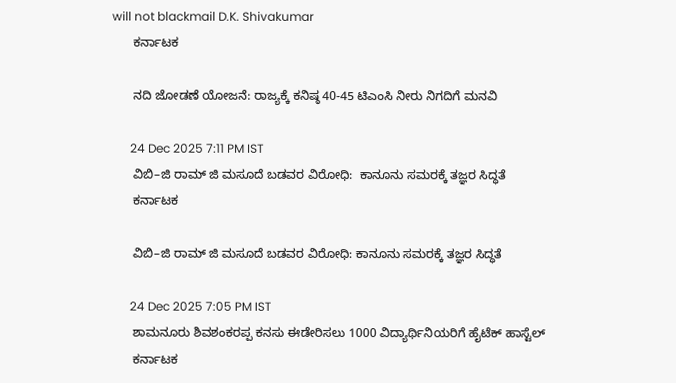will not blackmail D.K. Shivakumar
      ಕರ್ನಾಟಕ

      ನದಿ ಜೋಡಣೆ ಯೋಜನೆ: ರಾಜ್ಯಕ್ಕೆ ಕನಿಷ್ಠ 40-45 ಟಿಎಂಸಿ ನೀರು ನಿಗದಿಗೆ ಮನವಿ

      24 Dec 2025 7:11 PM IST
      ವಿಬಿ–ಜಿ ರಾಮ್‌ ಜಿ ಮಸೂದೆ ಬಡವರ ವಿರೋಧಿ:  ಕಾನೂನು ಸಮರಕ್ಕೆ ತಜ್ಞರ ಸಿದ್ಧತೆ
      ಕರ್ನಾಟಕ

      ವಿಬಿ–ಜಿ ರಾಮ್‌ ಜಿ ಮಸೂದೆ ಬಡವರ ವಿರೋಧಿ: ಕಾನೂನು ಸಮರಕ್ಕೆ ತಜ್ಞರ ಸಿದ್ಧತೆ

      24 Dec 2025 7:05 PM IST
      ಶಾಮನೂರು ಶಿವಶಂಕರಪ್ಪ ಕನಸು ಈಡೇರಿಸಲು 1000 ವಿದ್ಯಾರ್ಥಿನಿಯರಿಗೆ ಹೈಟೆಕ್ ಹಾಸ್ಟೆಲ್
      ಕರ್ನಾಟಕ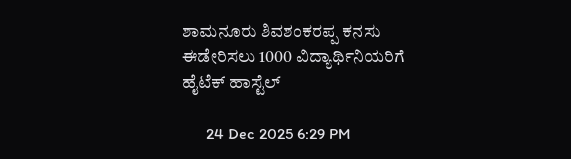ಶಾಮನೂರು ಶಿವಶಂಕರಪ್ಪ ಕನಸು ಈಡೇರಿಸಲು 1000 ವಿದ್ಯಾರ್ಥಿನಿಯರಿಗೆ ಹೈಟೆಕ್ ಹಾಸ್ಟೆಲ್

      24 Dec 2025 6:29 PM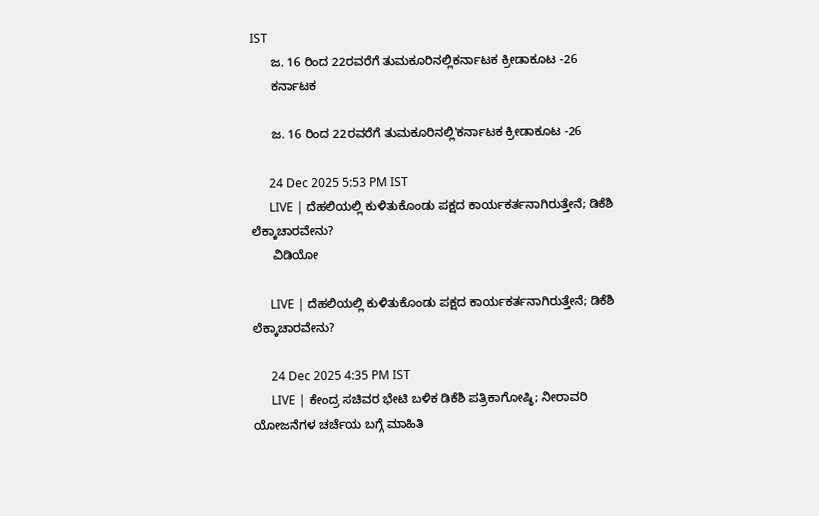IST
      ಜ. 16 ರಿಂದ 22ರವರೆಗೆ ತುಮಕೂರಿನಲ್ಲಿಕರ್ನಾಟಕ ಕ್ರೀಡಾಕೂಟ -26
      ಕರ್ನಾಟಕ

      ಜ. 16 ರಿಂದ 22ರವರೆಗೆ ತುಮಕೂರಿನಲ್ಲಿ'ಕರ್ನಾಟಕ ಕ್ರೀಡಾಕೂಟ -26

      24 Dec 2025 5:53 PM IST
      LIVE | ದೆಹಲಿಯಲ್ಲಿ ಕುಳಿತುಕೊಂಡು ಪಕ್ಷದ‌ ಕಾರ್ಯಕರ್ತನಾಗಿರುತ್ತೇನೆ; ಡಿಕೆಶಿ ಲೆಕ್ಕಾಚಾರವೇನು?
      ವಿಡಿಯೋ

      LIVE | ದೆಹಲಿಯಲ್ಲಿ ಕುಳಿತುಕೊಂಡು ಪಕ್ಷದ‌ ಕಾರ್ಯಕರ್ತನಾಗಿರುತ್ತೇನೆ; ಡಿಕೆಶಿ ಲೆಕ್ಕಾಚಾರವೇನು?

      24 Dec 2025 4:35 PM IST
      LIVE | ಕೇಂದ್ರ ಸಚಿವರ ಭೇಟಿ ಬಳಿಕ ಡಿಕೆಶಿ ಪತ್ರಿಕಾಗೋಷ್ಠಿ; ನೀರಾವರಿ ಯೋಜನೆಗಳ ಚರ್ಚೆಯ ಬಗ್ಗೆ ಮಾಹಿತಿ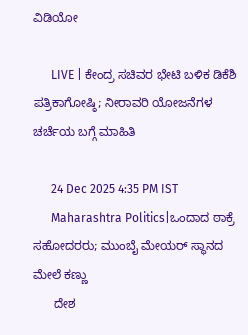ವಿಡಿಯೋ

      LIVE | ಕೇಂದ್ರ ಸಚಿವರ ಭೇಟಿ ಬಳಿಕ ಡಿಕೆಶಿ ಪತ್ರಿಕಾಗೋಷ್ಠಿ; ನೀರಾವರಿ ಯೋಜನೆಗಳ ಚರ್ಚೆಯ ಬಗ್ಗೆ ಮಾಹಿತಿ

      24 Dec 2025 4:35 PM IST
      Maharashtra Politics|ಒಂದಾದ ಠಾಕ್ರೆ ಸಹೋದರರು; ಮುಂಬೈ ಮೇಯರ್ ಸ್ಥಾನದ ಮೇಲೆ ಕಣ್ಣು
      ದೇಶ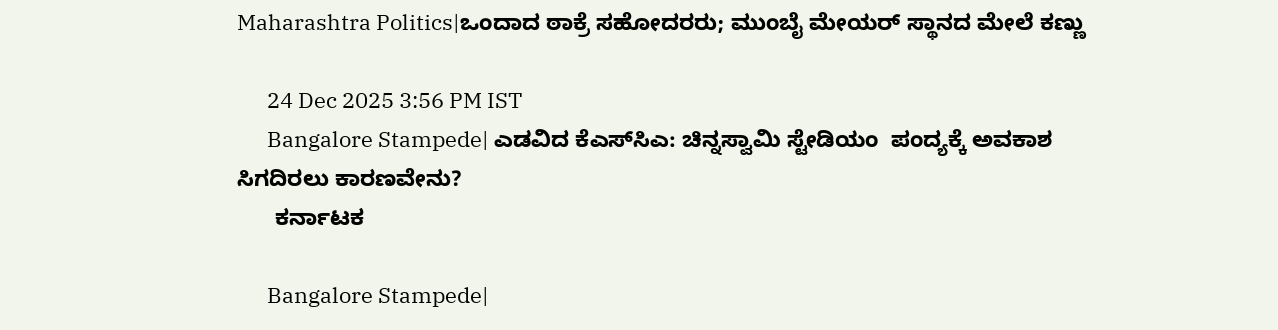Maharashtra Politics|ಒಂದಾದ ಠಾಕ್ರೆ ಸಹೋದರರು; ಮುಂಬೈ ಮೇಯರ್ ಸ್ಥಾನದ ಮೇಲೆ ಕಣ್ಣು

      24 Dec 2025 3:56 PM IST
      Bangalore Stampede| ಎಡವಿದ ಕೆಎಸ್‌ಸಿಎ: ಚಿನ್ನಸ್ವಾಮಿ ಸ್ಟೇಡಿಯಂ  ಪಂದ್ಯಕ್ಕೆ ಅವಕಾಶ ಸಿಗದಿರಲು ಕಾರಣವೇನು?
      ಕರ್ನಾಟಕ

      Bangalore Stampede|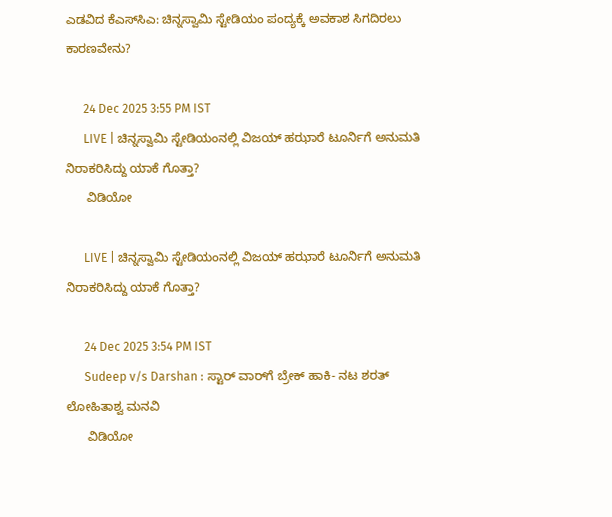ಎಡವಿದ ಕೆಎಸ್‌ಸಿಎ: ಚಿನ್ನಸ್ವಾಮಿ ಸ್ಟೇಡಿಯಂ ಪಂದ್ಯಕ್ಕೆ ಅವಕಾಶ ಸಿಗದಿರಲು ಕಾರಣವೇನು?

      24 Dec 2025 3:55 PM IST
      LIVE | ಚಿನ್ನಸ್ವಾಮಿ ಸ್ಟೇಡಿಯಂನಲ್ಲಿ ವಿಜಯ್ ಹಝಾರೆ ಟೂರ್ನಿಗೆ ಅನುಮತಿ ನಿರಾಕರಿಸಿದ್ದು ಯಾಕೆ ಗೊತ್ತಾ?
      ವಿಡಿಯೋ

      LIVE | ಚಿನ್ನಸ್ವಾಮಿ ಸ್ಟೇಡಿಯಂನಲ್ಲಿ ವಿಜಯ್ ಹಝಾರೆ ಟೂರ್ನಿಗೆ ಅನುಮತಿ ನಿರಾಕರಿಸಿದ್ದು ಯಾಕೆ ಗೊತ್ತಾ?

      24 Dec 2025 3:54 PM IST
      Sudeep v/s Darshan : ಸ್ಟಾರ್ ವಾರ್‌ಗೆ ಬ್ರೇಕ್‌ ಹಾಕಿ- ನಟ ಶರತ್ ಲೋಹಿತಾಶ್ವ ಮನವಿ
      ವಿಡಿಯೋ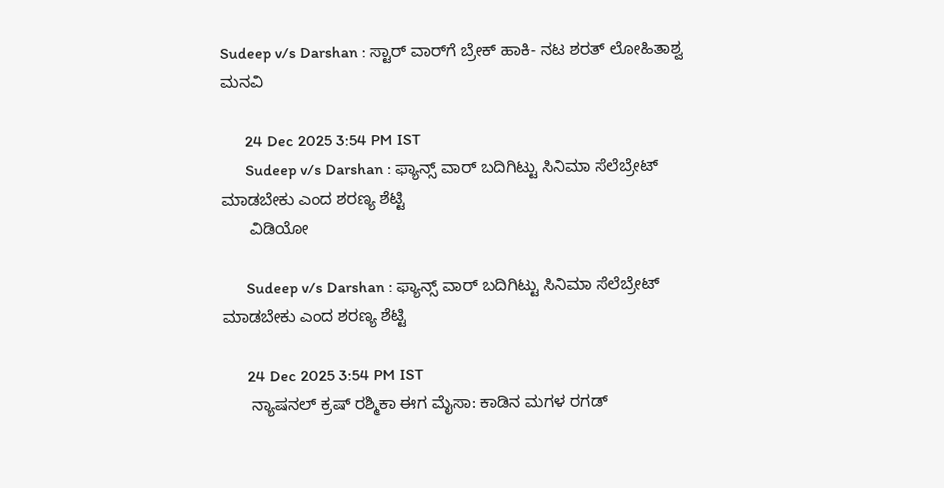Sudeep v/s Darshan : ಸ್ಟಾರ್ ವಾರ್‌ಗೆ ಬ್ರೇಕ್‌ ಹಾಕಿ- ನಟ ಶರತ್ ಲೋಹಿತಾಶ್ವ ಮನವಿ

      24 Dec 2025 3:54 PM IST
      Sudeep v/s Darshan : ಫ್ಯಾನ್ಸ್ ವಾರ್ ಬದಿಗಿಟ್ಟು ಸಿನಿಮಾ ಸೆಲೆಬ್ರೇಟ್ ಮಾಡಬೇಕು ಎಂದ ಶರಣ್ಯ ಶೆಟ್ಟಿ
      ವಿಡಿಯೋ

      Sudeep v/s Darshan : ಫ್ಯಾನ್ಸ್ ವಾರ್ ಬದಿಗಿಟ್ಟು ಸಿನಿಮಾ ಸೆಲೆಬ್ರೇಟ್ ಮಾಡಬೇಕು ಎಂದ ಶರಣ್ಯ ಶೆಟ್ಟಿ

      24 Dec 2025 3:54 PM IST
      ನ್ಯಾಷನಲ್ ಕ್ರಷ್ ರಶ್ಮಿಕಾ ಈಗ ಮೈಸಾ: ಕಾಡಿನ ಮಗಳ ರಗಡ್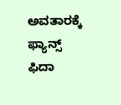ಅವತಾರಕ್ಕೆ ಫ್ಯಾನ್ಸ್ ಫಿದಾ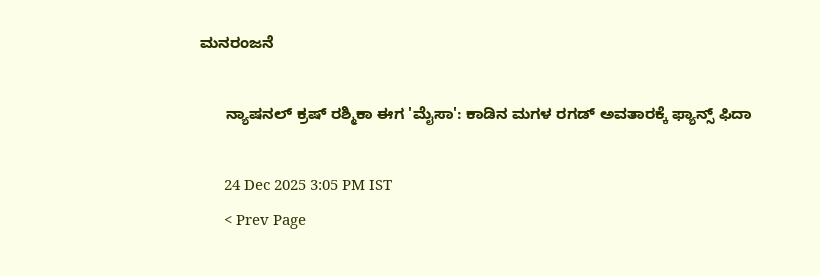ಮನರಂಜನೆ

      ನ್ಯಾಷನಲ್ ಕ್ರಷ್ ರಶ್ಮಿಕಾ ಈಗ 'ಮೈಸಾ': ಕಾಡಿನ ಮಗಳ ರಗಡ್ ಅವತಾರಕ್ಕೆ ಫ್ಯಾನ್ಸ್ ಫಿದಾ

      24 Dec 2025 3:05 PM IST
      < Prev Page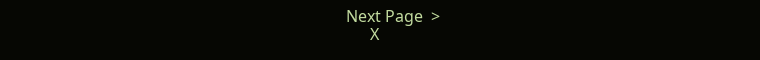Next Page  >
      X